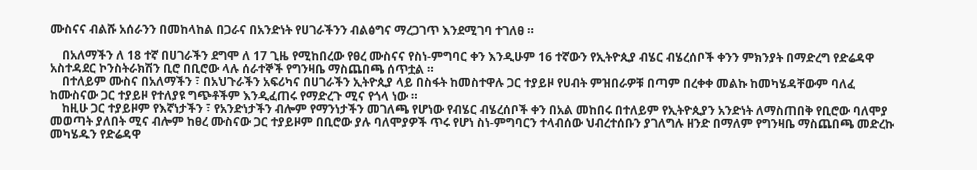ሙስናና ብልሹ አሰራንን በመከላከል በጋራና በአንድነት የሀገራችንን ብልፅግና ማረጋገጥ እንደሚገባ ተገለፀ ።

    በአለማችን ለ 18 ተኛ በሀገራችን ደግሞ ለ 17 ጊዜ የሚከበረው የፀረ ሙስናና የስነ-ምግባር ቀን እንዲሁም 16 ተኛውን የኢትዮጲያ ብሄር ብሄረሰቦች ቀንን ምክንያት በማድረግ የድሬዳዋ አስተዳደር ኮንስትራክሽን ቢሮ በቢሮው ላሉ ሰራተኞች የግንዛቤ ማስጨበጫ ሰጥቷል ።
    በተለይም ሙስና በአለማችን ፣ በአህጉራችን አፍሪካና በሀገራችን ኢትዮጲያ ላይ በስፋት ከመስተዋሉ ጋር ተያይዞ የሀብት ምዝበራዎቹ በጣም በረቀቀ መልኩ ከመካሄዳቸውም ባለፈ ከሙስናው ጋር ተያይዞ የተለያዩ ግጭቶችም እንዲፈጠሩ የማድረጉ ሚና የጎላ ነው ።
    ከዚሁ ጋር ተያይዞም የእኛነታችን ፣ የአንድነታችን ብሎም የማንነታችን መገለጫ የሆነው የብሄር ብሄረሰቦች ቀን በአል መከበሩ በተለይም የኢትዮጲያን አንድነት ለማስጠበቅ የቢሮው ባለሞያ መወጣት ያለበት ሚና ብሎም ከፀረ ሙስናው ጋር ተያይዞም በቢሮው ያሉ ባለሞያዎች ጥሩ የሆነ ስነ-ምግባርን ተላብሰው ህብረተሰቡን ያገለግሉ ዘንድ በማለም የግንዛቤ ማስጨበጫ መድረኩ መካሄዱን የድሬዳዋ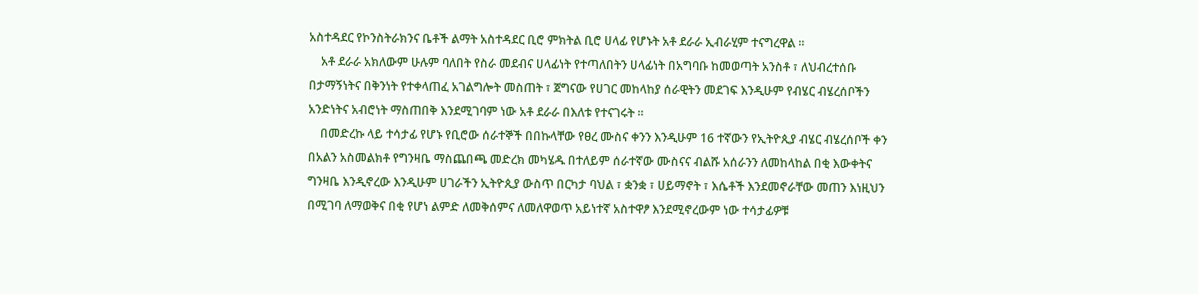አስተዳደር የኮንስትራክንና ቤቶች ልማት አስተዳደር ቢሮ ምክትል ቢሮ ሀላፊ የሆኑት አቶ ደራራ ኢብራሂም ተናግረዋል ።
    አቶ ደራራ አክለውም ሁሉም ባለበት የስራ መደብና ሀላፊነት የተጣለበትን ሀላፊነት በአግባቡ ከመወጣት አንስቶ ፣ ለህብረተሰቡ በታማኝነትና በቅንነት የተቀላጠፈ አገልግሎት መስጠት ፣ ጀግናው የሀገር መከላከያ ሰራዊትን መደገፍ እንዲሁም የብሄር ብሄረሰቦችን አንድነትና አብሮነት ማስጠበቅ እንደሚገባም ነው አቶ ደራራ በእለቱ የተናገሩት ።
    በመድረኩ ላይ ተሳታፊ የሆኑ የቢሮው ሰራተኞች በበኩላቸው የፀረ ሙስና ቀንን እንዲሁም 16 ተኛውን የኢትዮጲያ ብሄር ብሄረሰቦች ቀን በአልን አስመልክቶ የግንዛቤ ማስጨበጫ መድረክ መካሄዱ በተለይም ሰራተኛው ሙስናና ብልሹ አሰራንን ለመከላከል በቂ እውቀትና ግንዛቤ እንዲኖረው እንዲሁም ሀገራችን ኢትዮጲያ ውስጥ በርካታ ባህል ፣ ቋንቋ ፣ ሀይማኖት ፣ እሴቶች እንደመኖራቸው መጠን እነዚህን በሚገባ ለማወቅና በቂ የሆነ ልምድ ለመቅሰምና ለመለዋወጥ አይነተኛ አስተዋፆ እንደሚኖረውም ነው ተሳታፊዎቹ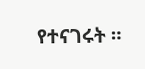የተናገሩት ።